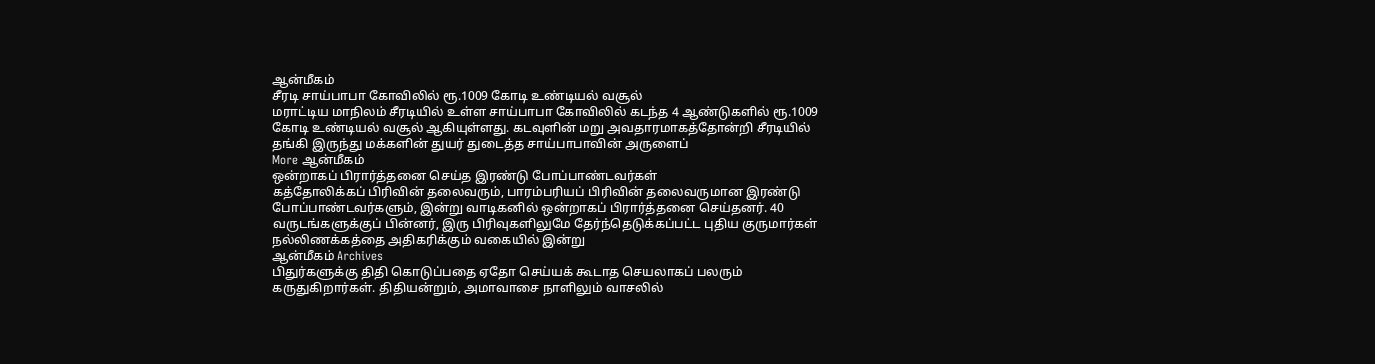ஆன்மீகம்
சீரடி சாய்பாபா கோவிலில் ரூ.1009 கோடி உண்டியல் வசூல்
மராட்டிய மாநிலம் சீரடியில் உள்ள சாய்பாபா கோவிலில் கடந்த 4 ஆண்டுகளில் ரூ.1009 கோடி உண்டியல் வசூல் ஆகியுள்ளது. கடவுளின் மறு அவதாரமாகத்தோன்றி சீரடியில் தங்கி இருந்து மக்களின் துயர் துடைத்த சாய்பாபாவின் அருளைப்
More ஆன்மீகம்
ஒன்றாகப் பிரார்த்தனை செய்த இரண்டு போப்பாண்டவர்கள்
கத்தோலிக்கப் பிரிவின் தலைவரும், பாரம்பரியப் பிரிவின் தலைவருமான இரண்டு போப்பாண்டவர்களும், இன்று வாடிகனில் ஒன்றாகப் பிரார்த்தனை செய்தனர். 40 வருடங்களுக்குப் பின்னர், இரு பிரிவுகளிலுமே தேர்ந்தெடுக்கப்பட்ட புதிய குருமார்கள் நல்லிணக்கத்தை அதிகரிக்கும் வகையில் இன்று
ஆன்மீகம் Archives
பிதுர்களுக்கு திதி கொடுப்பதை ஏதோ செய்யக் கூடாத செயலாகப் பலரும் கருதுகிறார்கள். திதியன்றும், அமாவாசை நாளிலும் வாசலில்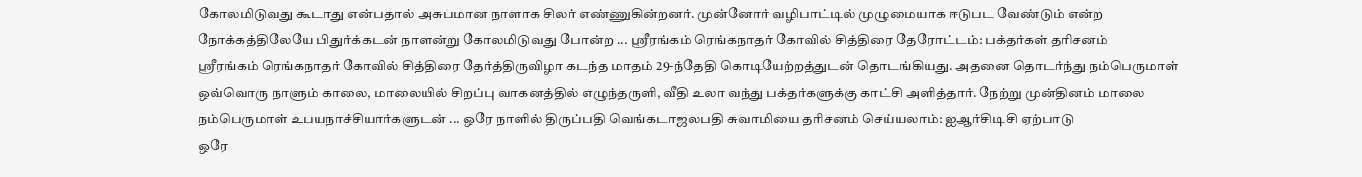கோலமிடுவது கூடாது என்பதால் அசுபமான நாளாக சிலர் எண்ணுகின்றனர். முன்னோர் வழிபாட்டில் முழுமையாக ஈடுபட வேண்டும் என்ற நோக்கத்திலேயே பிதுர்க்கடன் நாளன்று கோலமிடுவது போன்ற ... ஸ்ரீரங்கம் ரெங்கநாதர் கோவில் சித்திரை தேரோட்டம்: பக்தர்கள் தரிசனம்
ஸ்ரீரங்கம் ரெங்கநாதர் கோவில் சித்திரை தேர்த்திருவிழா கடந்த மாதம் 29-ந்தேதி கொடியேற்றத்துடன் தொடங்கியது. அதனை தொடர்ந்து நம்பெருமாள் ஒவ்வொரு நாளும் காலை, மாலையில் சிறப்பு வாகனத்தில் எழுந்தருளி, வீதி உலா வந்து பக்தர்களுக்கு காட்சி அளித்தார். நேற்று முன்தினம் மாலை நம்பெருமாள் உபயநாச்சியார்களுடன் ... ஒரே நாளில் திருப்பதி வெங்கடாஜலபதி சுவாமியை தரிசனம் செய்யலாம்: ஐஆர்சிடிசி ஏற்பாடு
ஒரே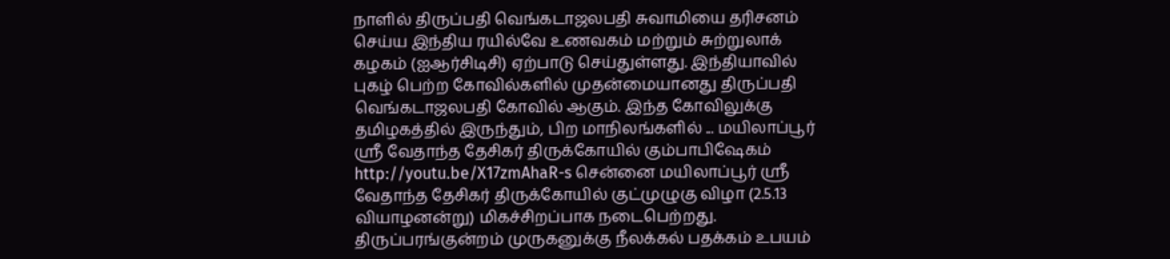நாளில் திருப்பதி வெங்கடாஜலபதி சுவாமியை தரிசனம் செய்ய இந்திய ரயில்வே உணவகம் மற்றும் சுற்றுலாக் கழகம் (ஐஆர்சிடிசி) ஏற்பாடு செய்துள்ளது. இந்தியாவில் புகழ் பெற்ற கோவில்களில் முதன்மையானது திருப்பதி வெங்கடாஜலபதி கோவில் ஆகும். இந்த கோவிலுக்கு தமிழகத்தில் இருந்தும், பிற மாநிலங்களில் ... மயிலாப்பூர் ஸ்ரீ வேதாந்த தேசிகர் திருக்கோயில் கும்பாபிஷேகம்
http://youtu.be/X17zmAhaR-s சென்னை மயிலாப்பூர் ஸ்ரீ வேதாந்த தேசிகர் திருக்கோயில் குட்முழுகு விழா (2.5.13 வியாழனன்று) மிகச்சிறப்பாக நடைபெற்றது. திருப்பரங்குன்றம் முருகனுக்கு நீலக்கல் பதக்கம் உபயம்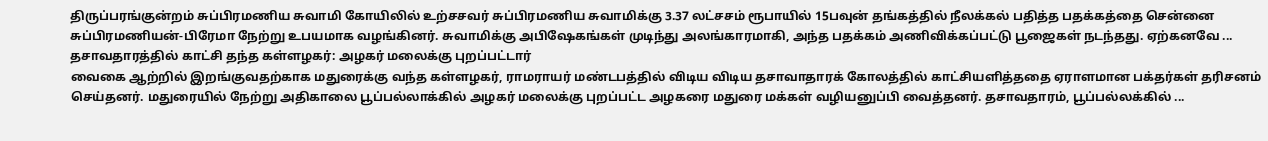திருப்பரங்குன்றம் சுப்பிரமணிய சுவாமி கோயிலில் உற்சசவர் சுப்பிரமணிய சுவாமிக்கு 3.37 லட்சசம் ரூபாயில் 15பவுன் தங்கத்தில் நீலக்கல் பதித்த பதக்கத்தை சென்னை சுப்பிரமணியன்-பிரேமா நேற்று உபயமாக வழங்கினர். சுவாமிக்கு அபிஷேகங்கள் முடிந்து அலங்காரமாகி, அந்த பதக்கம் அணிவிக்கப்பட்டு பூஜைகள் நடந்தது. ஏற்கனவே ... தசாவதாரத்தில் காட்சி தந்த கள்ளழகர்: அழகர் மலைக்கு புறப்பட்டார்
வைகை ஆற்றில் இறங்குவதற்காக மதுரைக்கு வந்த கள்ளழகர், ராமராயர் மண்டபத்தில் விடிய விடிய தசாவாதாரக் கோலத்தில் காட்சியளித்ததை ஏராளமான பக்தர்கள் தரிசனம் செய்தனர். மதுரையில் நேற்று அதிகாலை பூப்பல்லாக்கில் அழகர் மலைக்கு புறப்பட்ட அழகரை மதுரை மக்கள் வழியனுப்பி வைத்தனர். தசாவதாரம், பூப்பல்லக்கில் ...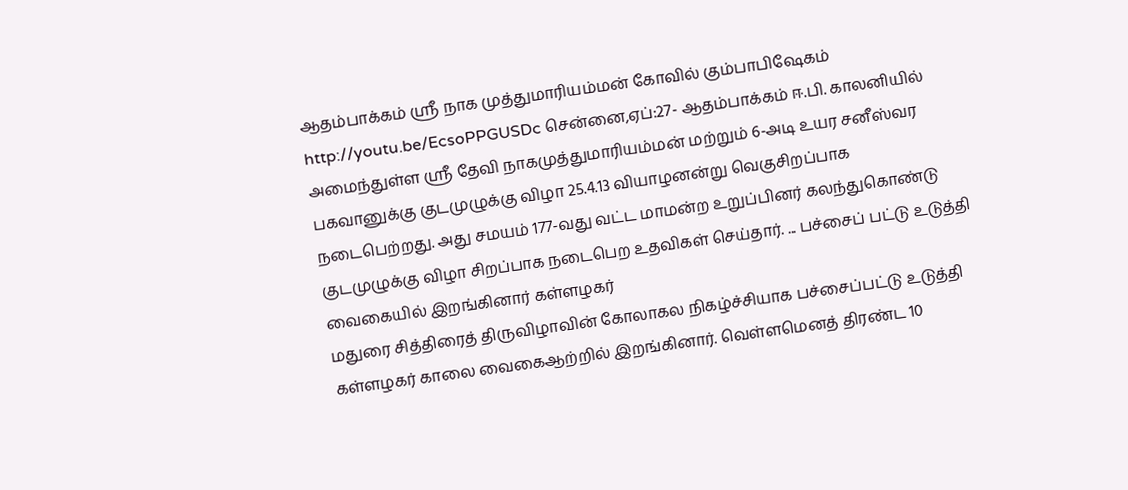ஆதம்பாக்கம் ஸ்ரீ நாக முத்துமாரியம்மன் கோவில் கும்பாபிஷேகம்
http://youtu.be/EcsoPPGUSDc சென்னை,ஏப்:27- ஆதம்பாக்கம் ஈ.பி. காலனியில் அமைந்துள்ள ஸ்ரீ தேவி நாகமுத்துமாரியம்மன் மற்றும் 6-அடி உயர சனீஸ்வர பகவானுக்கு குடமுழுக்கு விழா 25.4.13 வியாழனன்று வெகுசிறப்பாக நடைபெற்றது. அது சமயம் 177-வது வட்ட மாமன்ற உறுப்பினர் கலந்துகொண்டு குடமுழுக்கு விழா சிறப்பாக நடைபெற உதவிகள் செய்தார். ... பச்சைப் பட்டு உடுத்தி வைகையில் இறங்கினார் கள்ளழகர்
மதுரை சித்திரைத் திருவிழாவின் கோலாகல நிகழ்ச்சியாக பச்சைப்பட்டு உடுத்தி கள்ளழகர் காலை வைகைஆற்றில் இறங்கினார். வெள்ளமெனத் திரண்ட 10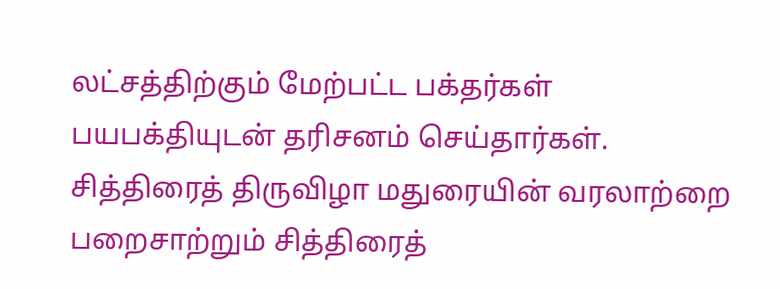லட்சத்திற்கும் மேற்பட்ட பக்தர்கள் பயபக்தியுடன் தரிசனம் செய்தார்கள். சித்திரைத் திருவிழா மதுரையின் வரலாற்றை பறைசாற்றும் சித்திரைத்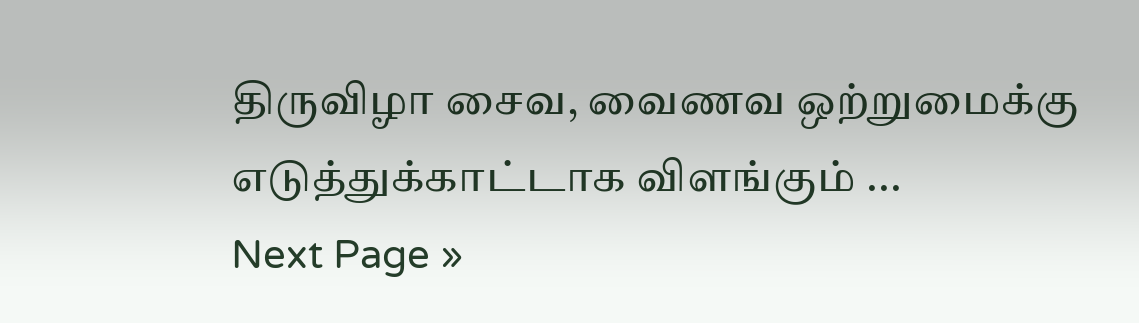திருவிழா சைவ, வைணவ ஒற்றுமைக்கு எடுத்துக்காட்டாக விளங்கும் ...
Next Page »